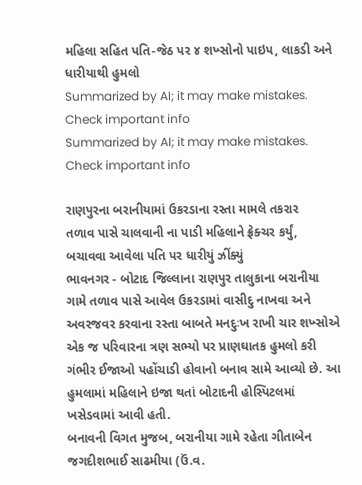મહિલા સહિત પતિ-જેઠ પર ૪ શખ્સોનો પાઇપ, લાકડી અને ધારીયાથી હુમલો
Summarized by AI; it may make mistakes. Check important info
Summarized by AI; it may make mistakes. Check important info

રાણપુરના બરાનીયામાં ઉકરડાના રસ્તા મામલે તકરાર
તળાવ પાસે ચાલવાની ના પાડી મહિલાને ફ્રેક્ચર કર્યું, બચાવવા આવેલા પતિ પર ધારીયું ઝીંક્યું
ભાવનગર - બોટાદ જિલ્લાના રાણપુર તાલુકાના બરાનીયા ગામે તળાવ પાસે આવેલ ઉકરડામાં વાસીદુ નાખવા અને અવરજવર કરવાના રસ્તા બાબતે મનદુઃખ રાખી ચાર શખ્સોએ એક જ પરિવારના ત્રણ સભ્યો પર પ્રાણઘાતક હુમલો કરી ગંભીર ઈજાઓ પહોંચાડી હોવાનો બનાવ સામે આવ્યો છે. આ હુમલામાં મહિલાને ઇજા થતાં બોટાદની હોસ્પિટલમાં ખસેડવામાં આવી હતી.
બનાવની વિગત મુજબ, બરાનીયા ગામે રહેતા ગીતાબેન જગદીશભાઈ સાઢમીયા (ઉં.વ.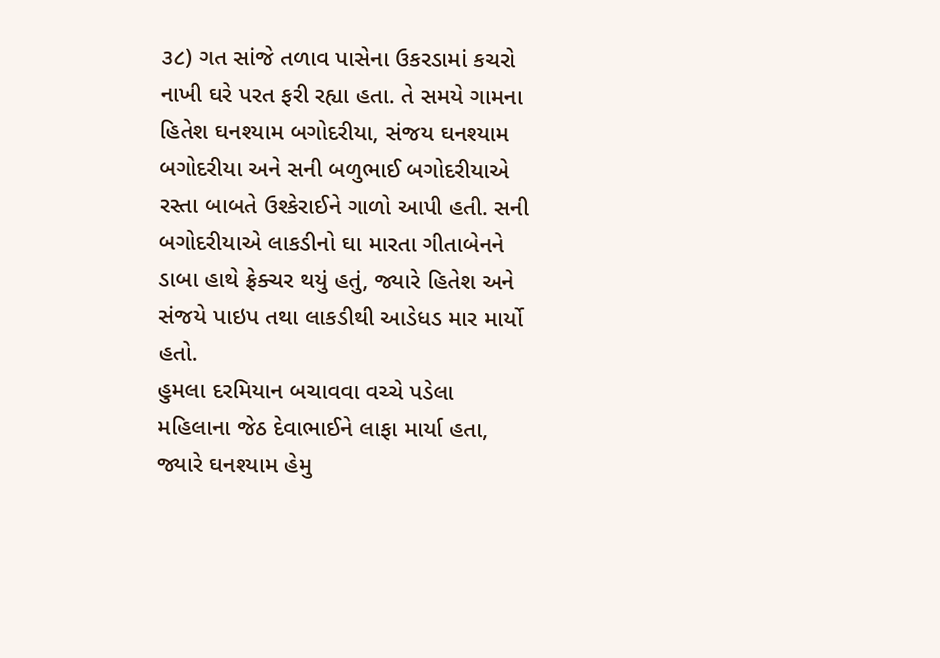૩૮) ગત સાંજે તળાવ પાસેના ઉકરડામાં કચરો નાખી ઘરે પરત ફરી રહ્યા હતા. તે સમયે ગામના હિતેશ ઘનશ્યામ બગોદરીયા, સંજય ઘનશ્યામ બગોદરીયા અને સની બળુભાઈ બગોદરીયાએ રસ્તા બાબતે ઉશ્કેરાઈને ગાળો આપી હતી. સની બગોદરીયાએ લાકડીનો ઘા મારતા ગીતાબેનને ડાબા હાથે ફ્રેક્ચર થયું હતું, જ્યારે હિતેશ અને સંજયે પાઇપ તથા લાકડીથી આડેધડ માર માર્યો હતો.
હુમલા દરમિયાન બચાવવા વચ્ચે પડેલા મહિલાના જેઠ દેવાભાઈને લાફા માર્યા હતા, જ્યારે ઘનશ્યામ હેમુ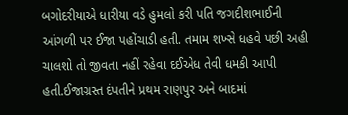બગોદરીયાએ ધારીયા વડે હુમલો કરી પતિ જગદીશભાઈની આંગળી પર ઈજા પહોંચાડી હતી. તમામ શખ્સે ધહવે પછી અહી ચાલશો તો જીવતા નહીં રહેવા દઈએધ તેવી ધમકી આપી હતી.ઈજાગ્રસ્ત દંપતીને પ્રથમ રાણપુર અને બાદમાં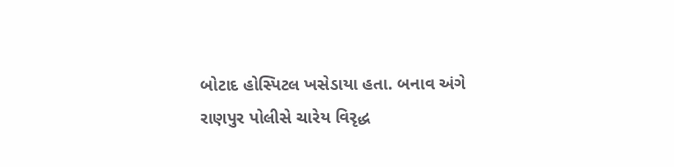બોટાદ હોસ્પિટલ ખસેડાયા હતા. બનાવ અંગે રાણપુર પોલીસે ચારેય વિરૃદ્ધ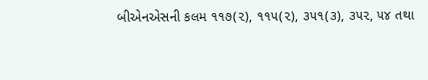બીએનએસની કલમ ૧૧૭(૨), ૧૧૫(૨), ૩૫૧(૩), ૩૫૨, ૫૪ તથા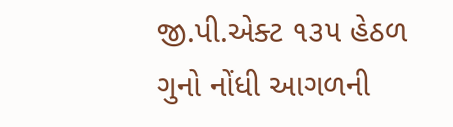જી.પી.એક્ટ ૧૩૫ હેઠળ ગુનો નોંધી આગળની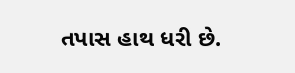તપાસ હાથ ધરી છે.